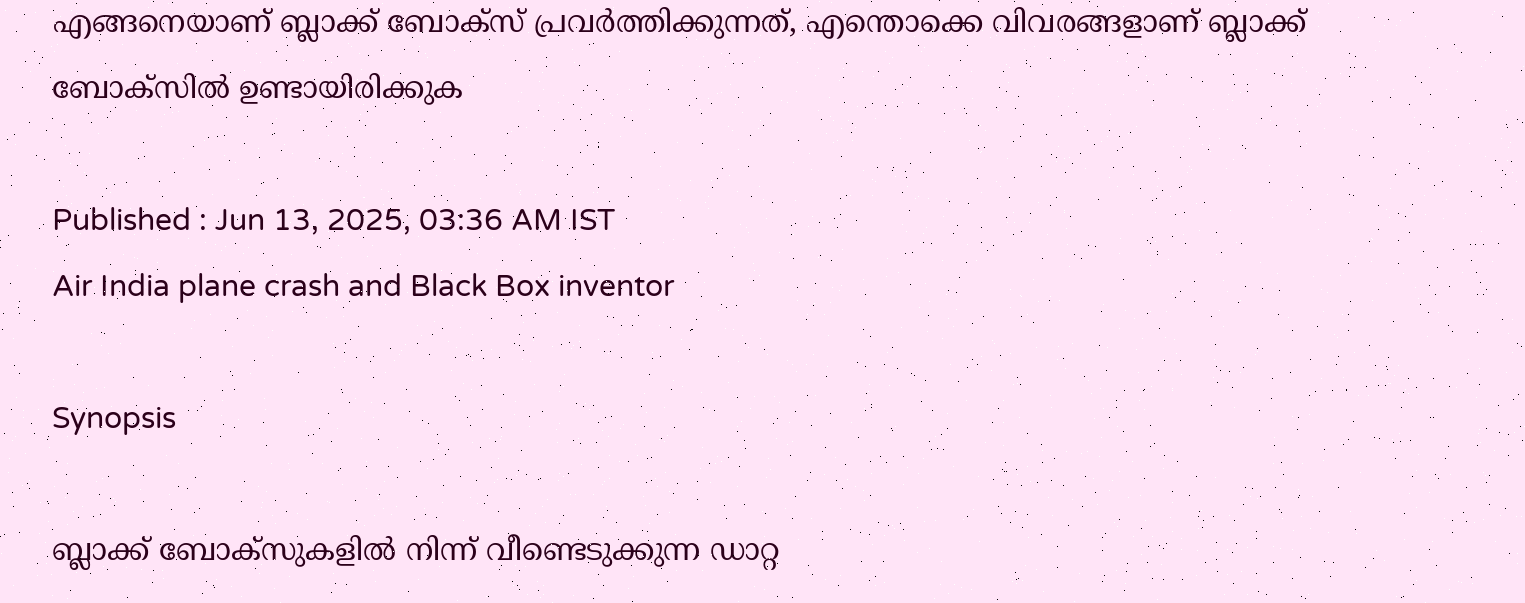എങ്ങനെയാണ് ബ്ലാക്ക് ബോക്സ് പ്രവർത്തിക്കുന്നത്, എന്തൊക്കെ വിവരങ്ങളാണ് ബ്ലാക്ക് ബോക്സിൽ ഉണ്ടായിരിക്കുക

Published : Jun 13, 2025, 03:36 AM IST
Air India plane crash and Black Box inventor

Synopsis

ബ്ലാക്ക് ബോക്സുകളിൽ നിന്ന് വീണ്ടെടുക്കുന്ന ഡാറ്റ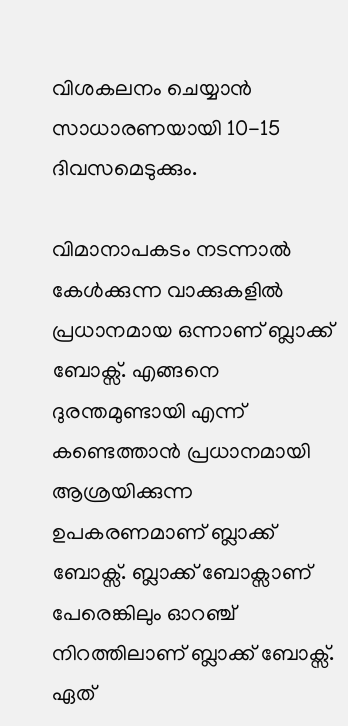വിശകലനം ചെയ്യാൻ സാധാരണയായി 10-15 ദിവസമെടുക്കും.

വിമാനാപകടം നടന്നാൽ കേൾക്കുന്ന വാക്കുകളിൽ പ്രധാനമായ ഒന്നാണ് ബ്ലാക്ക് ബോക്സ്. എങ്ങനെ ദുരന്തമുണ്ടായി എന്ന് കണ്ടെത്താൻ പ്രധാനമായി ആശ്രയിക്കുന്ന ഉപകരണമാണ് ബ്ലാക്ക് ബോക്സ്. ബ്ലാക്ക് ബോക്സാണ് പേരെങ്കിലും ഓറഞ്ച് നിറത്തിലാണ് ബ്ലാക്ക് ബോക്സ്. ഏത്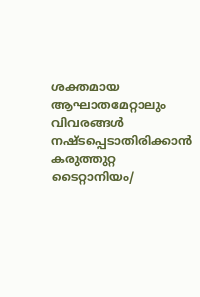ശക്തമായ ആഘാതമേറ്റാലും വിവരങ്ങൾ നഷ്ടപ്പെടാതിരിക്കാൻ കരുത്തുറ്റ ടൈറ്റാനിയം/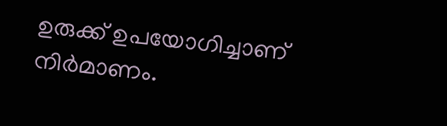ഉരുക്ക് ഉപയോഗിച്ചാണ് നിർമാണം.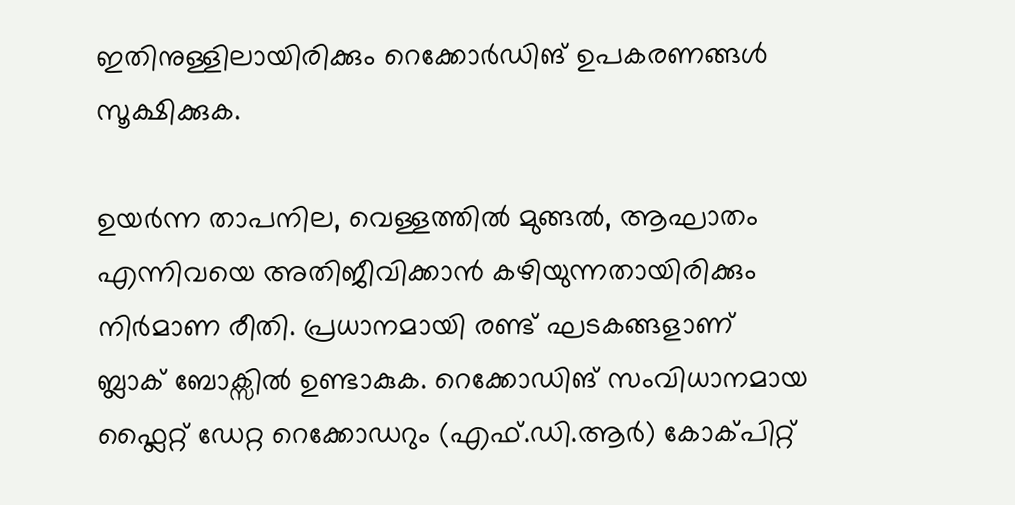ഇതിനുള്ളിലായിരിക്കും റെക്കോർഡിങ് ഉപകരണങ്ങൾ സൂക്ഷിക്കുക.

ഉയർന്ന താപനില, വെള്ളത്തിൽ മുങ്ങൽ, ആഘാതം എന്നിവയെ അതിജീവിക്കാൻ കഴിയുന്നതായിരിക്കും നിർമാണ രീതി. പ്രധാനമായി രണ്ട് ഘടകങ്ങളാണ് ബ്ലാക് ബോക്സിൽ ഉണ്ടാകുക. റെക്കോഡിങ് സംവിധാനമായ ഫ്ലൈറ്റ് ഡേറ്റ റെക്കോഡറും (എഫ്.ഡി.ആർ) കോക്പിറ്റ്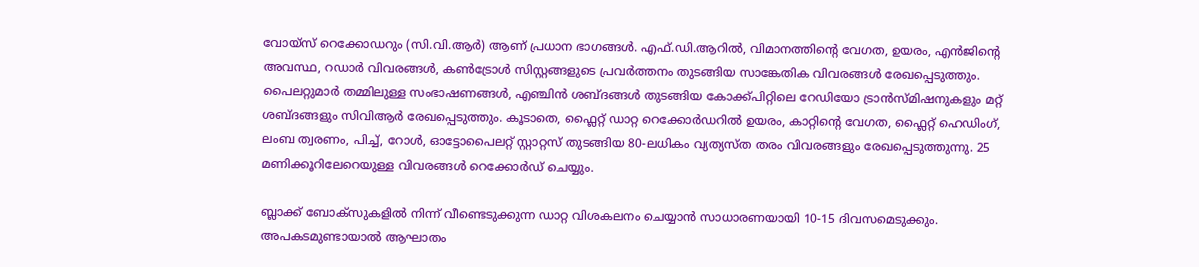വോയ്സ് റെക്കോഡറും (സി.വി.ആർ) ആണ് പ്രധാന ഭാഗങ്ങൾ. എഫ്.ഡി.ആറിൽ, വിമാനത്തിന്റെ വേഗത, ഉയരം, എൻജിന്റെ അവസ്ഥ, റഡാർ വിവരങ്ങൾ, കൺട്രോൾ സിസ്റ്റങ്ങളുടെ പ്രവർത്തനം തുടങ്ങിയ സാങ്കേതിക വിവരങ്ങൾ രേഖപ്പെടുത്തും. പൈലറ്റുമാർ തമ്മിലുള്ള സംഭാഷണങ്ങൾ, എഞ്ചിൻ ശബ്ദങ്ങൾ തുടങ്ങിയ കോക്ക്പിറ്റിലെ റേഡിയോ ട്രാൻസ്മിഷനുകളും മറ്റ് ശബ്ദങ്ങളും സിവിആർ രേഖപ്പെടുത്തും. കൂടാതെ, ഫ്ലൈറ്റ് ഡാറ്റ റെക്കോർഡറിൽ ഉയരം, കാറ്റിന്റെ വേഗത, ഫ്ലൈറ്റ് ഹെഡിംഗ്, ലംബ ത്വരണം, പിച്ച്, റോൾ, ഓട്ടോപൈലറ്റ് സ്റ്റാറ്റസ് തുടങ്ങിയ 80-ലധികം വ്യത്യസ്ത തരം വിവരങ്ങളും രേഖപ്പെടുത്തുന്നു. 25 മണിക്കൂറിലേറെയുള്ള വിവരങ്ങൾ റെക്കോർഡ് ചെയ്യും.

ബ്ലാക്ക് ബോക്സുകളിൽ നിന്ന് വീണ്ടെടുക്കുന്ന ഡാറ്റ വിശകലനം ചെയ്യാൻ സാധാരണയായി 10-15 ദിവസമെടുക്കും. അപകടമുണ്ടായാൽ ആഘാതം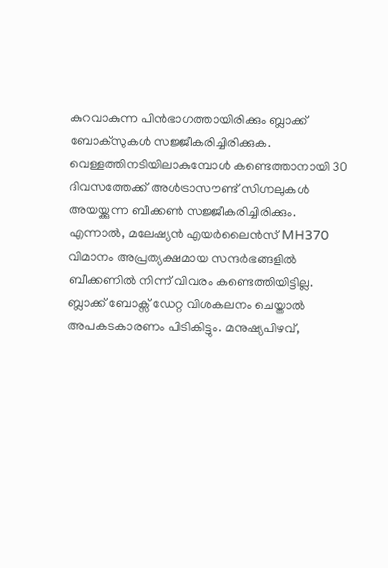കുറവാകുന്ന പിൻഭാഗത്തായിരിക്കും ബ്ലാക്ക് ബോക്സുകൾ സജ്ജീകരിച്ചിരിക്കുക. വെള്ളത്തിനടിയിലാകുമ്പോൾ കണ്ടെത്താനായി 30 ദിവസത്തേക്ക് അൾട്രാസൗണ്ട് സിഗ്നലുകൾ അയയ്ക്കുന്ന ബീക്കൺ സജ്ജീകരിച്ചിരിക്കും. എന്നാൽ, മലേഷ്യൻ എയർലൈൻസ് MH370 വിമാനം അപ്രത്യക്ഷമായ സന്ദർഭങ്ങളിൽ ബീക്കണിൽ നിന്ന് വിവരം കണ്ടെത്തിയിട്ടില്ല. ബ്ലാക്ക് ബോക്സ് ഡേറ്റ വിശകലനം ചെയ്താൽ അപകടകാരണം പിടികിട്ടും. മനുഷ്യപിഴവ്,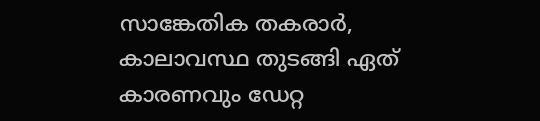സാങ്കേതിക തകരാർ, കാലാവസ്ഥ തുടങ്ങി ഏത് കാരണവും ഡേറ്റ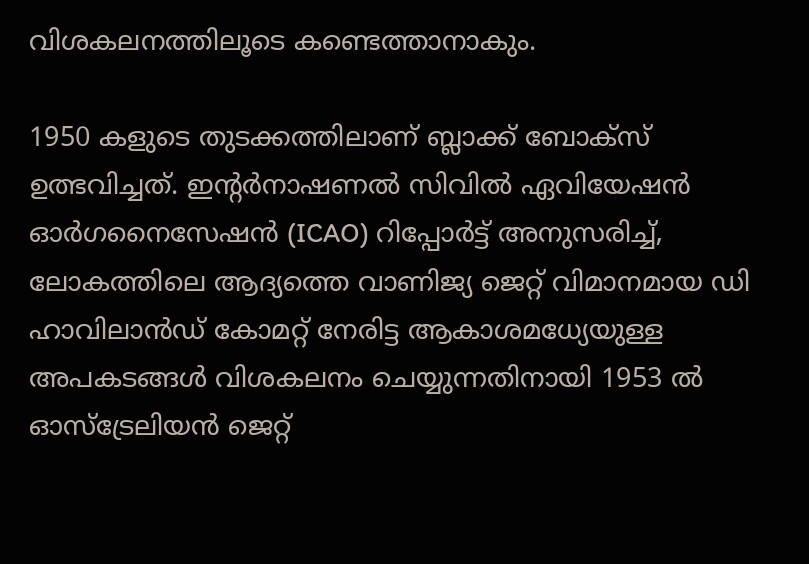വിശകലനത്തിലൂടെ കണ്ടെത്താനാകും.

1950 കളുടെ തുടക്കത്തിലാണ് ബ്ലാക്ക് ബോക്സ് ഉത്ഭവിച്ചത്. ഇന്റർനാഷണൽ സിവിൽ ഏവിയേഷൻ ഓർഗനൈസേഷൻ (ICAO) റിപ്പോർട്ട് അനുസരിച്ച്, ലോകത്തിലെ ആദ്യത്തെ വാണിജ്യ ജെറ്റ് വിമാനമായ ഡി ഹാവിലാൻഡ് കോമറ്റ് നേരിട്ട ആകാശമധ്യേയുള്ള അപകടങ്ങൾ വിശകലനം ചെയ്യുന്നതിനായി 1953 ൽ ഓസ്ട്രേലിയൻ ജെറ്റ്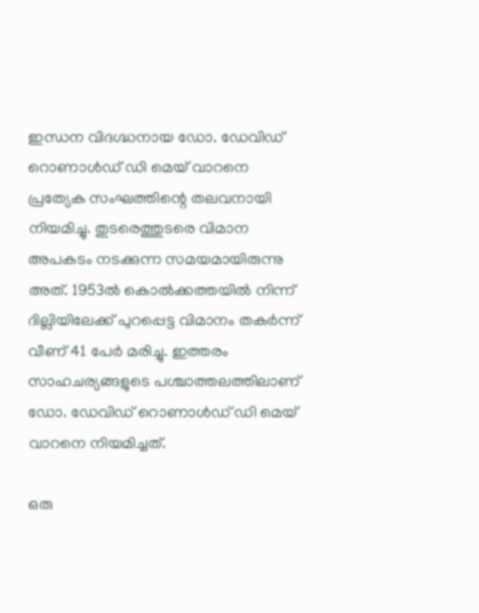ഇന്ധന വിദഗ്ദ്ധനായ ഡോ. ഡേവിഡ് റൊണാൾഡ് ഡി മെയ് വാറനെ പ്രത്യേക സംഘത്തിന്റെ തലവനായി നിയമിച്ചു. തുടരെത്തുടരെ വിമാന അപകടം നടക്കുന്ന സമയമായിരുന്നു അത്. 1953ൽ കൊൽക്കത്തയിൽ നിന്ന് ദില്ലിയിലേക്ക് പുറപ്പെട്ട വിമാനം തകർന്ന് വീണ് 41 പേർ മരിച്ചു. ഇത്തരം സാഹചര്യങ്ങളുടെ പശ്ചാത്തലത്തിലാണ് ഡോ. ഡേവിഡ് റൊണാൾഡ് ഡി മെയ് വാറനെ നിയമിച്ചത്.

ഒരു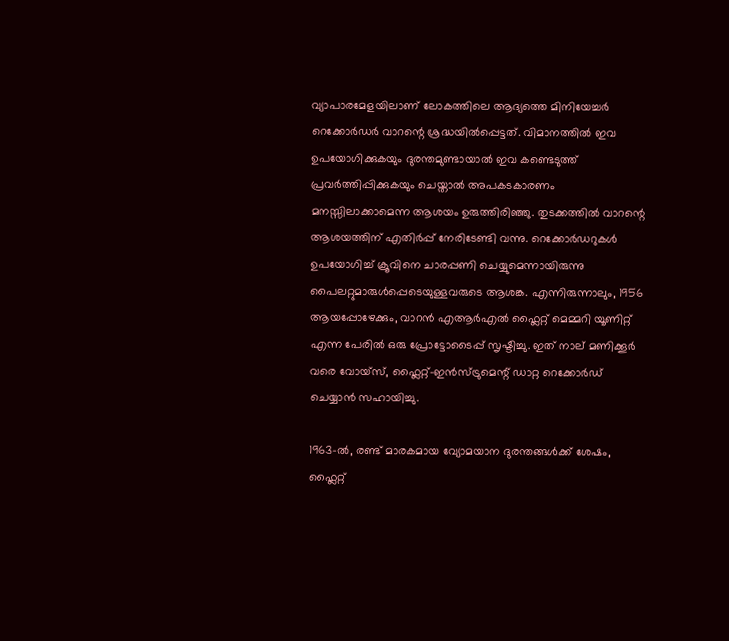വ്യാപാരമേളയിലാണ് ലോകത്തിലെ ആദ്യത്തെ മിനിയേച്ചർ റെക്കോർഡർ വാറന്റെ ശ്രദ്ധയിൽപ്പെട്ടത്. വിമാനത്തിൽ ഇവ ഉപയോഗിക്കുകയും ദുരന്തമുണ്ടായാൽ ഇവ കണ്ടെടുത്ത് പ്രവർത്തിപ്പിക്കുകയും ചെയ്താൽ അപകടകാരണം മനസ്സിലാക്കാമെന്ന ആശയം ഉരുത്തിരിഞ്ഞു. തുടക്കത്തിൽ വാറന്റെ ആശയത്തിന് എതിർപ്പ് നേരിടേണ്ടി വന്നു. റെക്കോർഡറുകൾ ഉപയോഗിച്ച് ക്രൂവിനെ ചാരപ്പണി ചെയ്യുമെന്നായിരുന്നു പൈലറ്റുമാരുൾപ്പെടെയുള്ളവരുടെ ആശങ്ക. എന്നിരുന്നാലും, 1956 ആയപ്പോഴേക്കും, വാറൻ എആർഎൽ ഫ്ലൈറ്റ് മെമ്മറി യൂണിറ്റ് എന്ന പേരിൽ ഒരു പ്രോട്ടോടൈപ്പ് സൃഷ്ടിച്ചു. ഇത് നാല് മണിക്കൂർ വരെ വോയ്‌സ്, ഫ്ലൈറ്റ്-ഇൻസ്ട്രുമെന്റ് ഡാറ്റ റെക്കോർഡ് ചെയ്യാൻ സഹായിച്ചു.

1963-ൽ, രണ്ട് മാരകമായ വ്യോമയാന ദുരന്തങ്ങൾക്ക് ശേഷം, ഫ്ലൈറ്റ്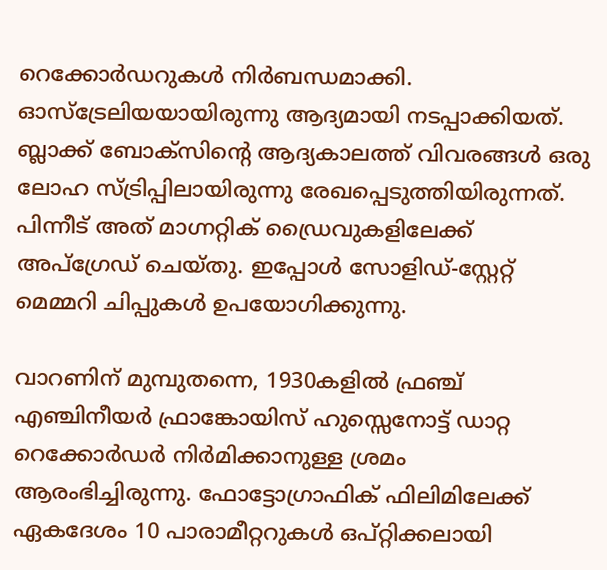റെക്കോർഡറുകൾ നിർബന്ധമാക്കി. ഓസ്‌ട്രേലിയയായിരുന്നു ആദ്യമായി നടപ്പാക്കിയത്. ബ്ലാക്ക് ബോക്‌സിന്റെ ആദ്യകാലത്ത് വിവരങ്ങൾ ഒരു ലോഹ സ്ട്രിപ്പിലായിരുന്നു രേഖപ്പെടുത്തിയിരുന്നത്. പിന്നീട് അത് മാഗ്നറ്റിക് ഡ്രൈവുകളിലേക്ക് അപ്‌ഗ്രേഡ് ചെയ്‌തു. ഇപ്പോൾ സോളിഡ്-സ്റ്റേറ്റ് മെമ്മറി ചിപ്പുകൾ ഉപയോഗിക്കുന്നു.

വാറണിന് മുമ്പുതന്നെ, 1930കളിൽ ഫ്രഞ്ച് എഞ്ചിനീയർ ഫ്രാങ്കോയിസ് ഹുസ്സെനോട്ട് ഡാറ്റ റെക്കോർഡർ നിർമിക്കാനുള്ള ശ്രമം ആരംഭിച്ചിരുന്നു. ഫോട്ടോഗ്രാഫിക് ഫിലിമിലേക്ക് ഏകദേശം 10 പാരാമീറ്ററുകൾ ഒപ്റ്റിക്കലായി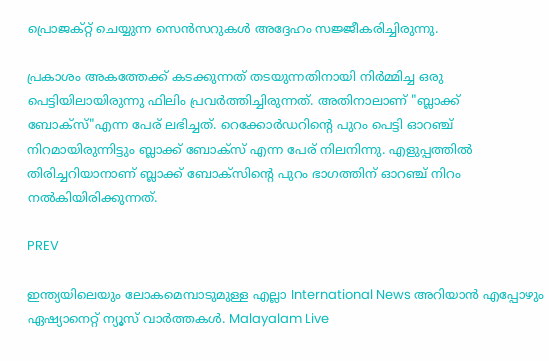പ്രൊജക്റ്റ് ചെയ്യുന്ന സെൻസറുകൾ അദ്ദേഹം സജ്ജീകരിച്ചിരുന്നു.

പ്രകാശം അകത്തേക്ക് കടക്കുന്നത് തടയുന്നതിനായി നിർമ്മിച്ച ഒരു പെട്ടിയിലായിരുന്നു ഫിലിം പ്രവർത്തിച്ചിരുന്നത്. അതിനാലാണ് "ബ്ലാക്ക് ബോക്സ്"എന്ന പേര് ലഭിച്ചത്. റെക്കോർഡറിന്റെ പുറം പെട്ടി ഓറഞ്ച് നിറമായിരുന്നിട്ടും ബ്ലാക്ക് ബോക്സ് എന്ന പേര് നിലനിന്നു. എളുപ്പത്തിൽ തിരിച്ചറിയാനാണ് ബ്ലാക്ക് ബോക്സിന്റെ പുറം ഭാഗത്തിന് ഓറഞ്ച് നിറം നൽകിയിരിക്കുന്നത്.

PREV

ഇന്ത്യയിലെയും ലോകമെമ്പാടുമുള്ള എല്ലാ International News അറിയാൻ എപ്പോഴും ഏഷ്യാനെറ്റ് ന്യൂസ് വാർത്തകൾ. Malayalam Live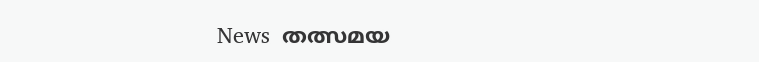News  തത്സമയ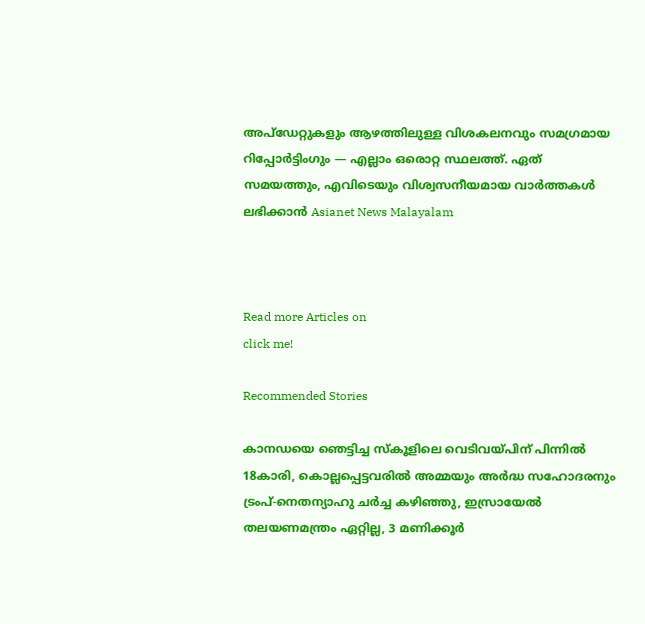അപ്‌ഡേറ്റുകളും ആഴത്തിലുള്ള വിശകലനവും സമഗ്രമായ റിപ്പോർട്ടിംഗും — എല്ലാം ഒരൊറ്റ സ്ഥലത്ത്. ഏത് സമയത്തും, എവിടെയും വിശ്വസനീയമായ വാർത്തകൾ ലഭിക്കാൻ Asianet News Malayalam



Read more Articles on
click me!

Recommended Stories

കാനഡയെ ഞെട്ടിച്ച സ്കൂളിലെ വെടിവയ്പിന് പിന്നിൽ 18കാരി, കൊല്ലപ്പെട്ടവരിൽ അമ്മയും അർദ്ധ സഹോദരനും
ട്രംപ്-നെതന്യാഹു ചര്‍ച്ച കഴിഞ്ഞു, ഇസ്രായേൽ തലയണമന്ത്രം ഏറ്റില്ല, 3 മണിക്കൂര്‍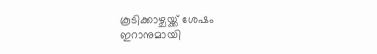കൂടിക്കാഴ്ചയ്ക്ക് ശേഷം ഇറാനുമായി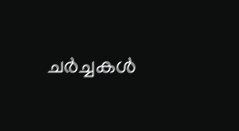ചർച്ചകൾ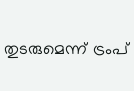തുടരുമെന്ന് ട്രംപ്